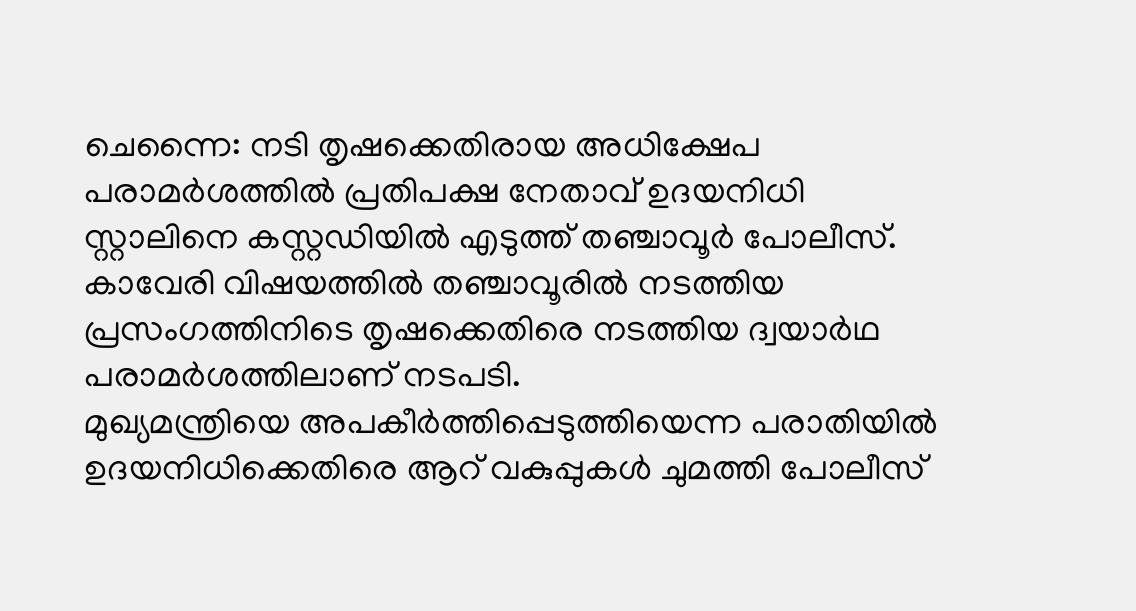ചെന്നൈ: നടി തൃഷക്കെതിരായ അധിക്ഷേപ പരാമർശത്തിൽ പ്രതിപക്ഷ നേതാവ് ഉദയനിധി സ്റ്റാലിനെ കസ്റ്റഡിയിൽ എടുത്ത് തഞ്ചാവൂർ പോലീസ്. കാവേരി വിഷയത്തിൽ തഞ്ചാവൂരിൽ നടത്തിയ പ്രസംഗത്തിനിടെ തൃഷക്കെതിരെ നടത്തിയ ദ്വയാർഥ പരാമർശത്തിലാണ് നടപടി.
മുഖ്യമന്ത്രിയെ അപകീർത്തിപ്പെടുത്തിയെന്ന പരാതിയിൽ ഉദയനിധിക്കെതിരെ ആറ് വകുപ്പുകൾ ചുമത്തി പോലീസ്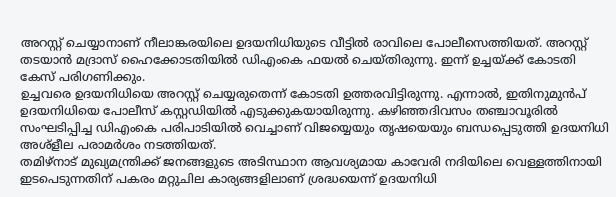അറസ്റ്റ് ചെയ്യാനാണ് നീലാങ്കരയിലെ ഉദയനിധിയുടെ വീട്ടിൽ രാവിലെ പോലീസെത്തിയത്. അറസ്റ്റ് തടയാൻ മദ്രാസ് ഹൈക്കോടതിയിൽ ഡിഎംകെ ഫയൽ ചെയ്തിരുന്നു. ഇന്ന് ഉച്ചയ്ക്ക് കോടതി കേസ് പരിഗണിക്കും.
ഉച്ചവരെ ഉദയനിധിയെ അറസ്റ്റ് ചെയ്യരുതെന്ന് കോടതി ഉത്തരവിട്ടിരുന്നു. എന്നാൽ, ഇതിനുമുൻപ് ഉദയനിധിയെ പോലീസ് കസ്റ്റഡിയിൽ എടുക്കുകയായിരുന്നു. കഴിഞ്ഞദിവസം തഞ്ചാവൂരിൽ സംഘടിപ്പിച്ച ഡിഎംകെ പരിപാടിയിൽ വെച്ചാണ് വിജയ്യെയും തൃഷയെയും ബന്ധപ്പെടുത്തി ഉദയനിധി അശ്ളീല പരാമർശം നടത്തിയത്.
തമിഴ്നാട് മുഖ്യമന്ത്രിക്ക് ജനങ്ങളുടെ അടിസ്ഥാന ആവശ്യമായ കാവേരി നദിയിലെ വെള്ളത്തിനായി ഇടപെടുന്നതിന് പകരം മറ്റുചില കാര്യങ്ങളിലാണ് ശ്രദ്ധയെന്ന് ഉദയനിധി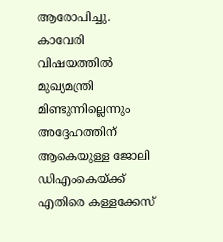ആരോപിച്ചു. കാവേരി വിഷയത്തിൽ മുഖ്യമന്ത്രി മിണ്ടുന്നില്ലെന്നും അദ്ദേഹത്തിന് ആകെയുള്ള ജോലി ഡിഎംകെയ്ക്ക് എതിരെ കള്ളക്കേസ്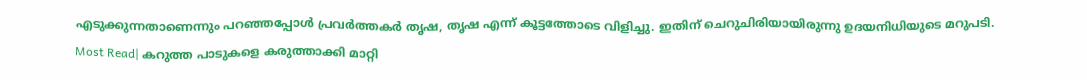എടുക്കുന്നതാണെന്നും പറഞ്ഞപ്പോൾ പ്രവർത്തകർ തൃഷ, തൃഷ എന്ന് കൂട്ടത്തോടെ വിളിച്ചു. ഇതിന് ചെറുചിരിയായിരുന്നു ഉദയനിധിയുടെ മറുപടി.
Most Read| കറുത്ത പാടുകളെ കരുത്താക്കി മാറ്റി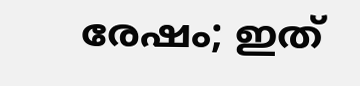രേഷം; ഇത്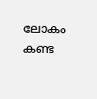ലോകം കണ്ട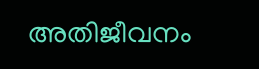അതിജീവനം